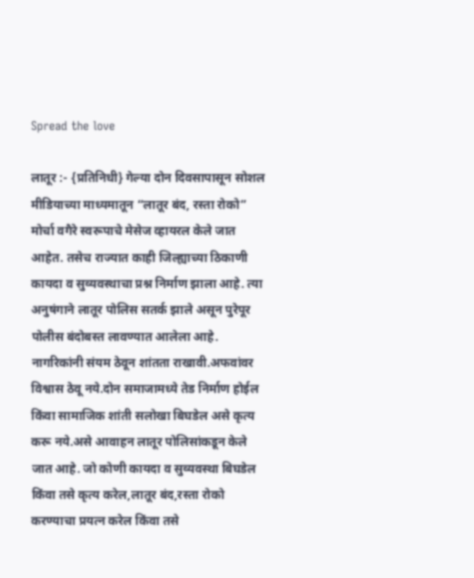Spread the love

लातूर :- {प्रतिनिधी} गेल्या दोन दिवसापासून सोशल मीडियाच्या माध्यमातून “लातूर बंद, रस्ता रोको” मोर्चा वगैरे स्वरूपाचे मेसेज व्हायरल केले जात आहेत. तसेच राज्यात काही जिल्ह्याच्या ठिकाणी कायदा व सुव्यवस्थाचा प्रश्न निर्माण झाला आहे. त्या अनुषंगाने लातूर पोलिस सतर्क झाले असून पुरेपूर पोलीस बंदोबस्त लावण्यात आलेला आहे. नागरिकांनी संयम ठेवून शांतता राखावी.अफवांवर विश्वास ठेवू नये.दोन समाजामध्ये तेड निर्माण होईल किंवा सामाजिक शांती सलोखा बिघडेल असे कृत्य करू नये.असे आवाहन लातूर पोलिसांकडून केले जात आहे. जो कोणी कायदा व सुव्यवस्था बिघडेल किंवा तसे कृत्य करेल,लातूर बंद,रस्ता रोको करण्याचा प्रयत्न करेल किंवा तसे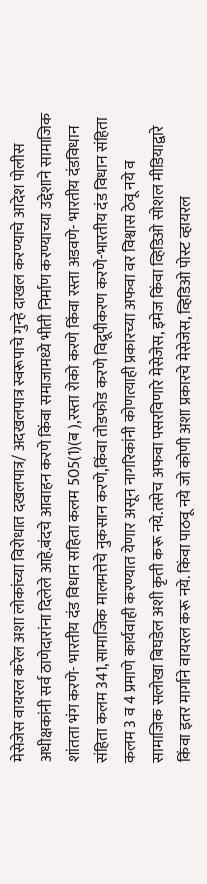मेसेजेस वायरल करेल अशा लोकांच्या विरोधात दखलपात्र/ अदखलपात्र स्वरूपाचे गुन्हे दाखल करण्याचे आदेश पोलीस अधीक्षकांनी सर्व ठाणेदारांना दिलेले आहे.बंदचे आवाहन करणे किंवा समाजामध्ये भीती निर्माण करण्याच्या उद्देशाने सामाजिक शांतता भंग करणे- भारतीय दंड विधान सहिता कलम 505(1)(ब ),रस्ता रोको करणे किंवा रस्ता अडवणे- भारतीय दंडविधान संहिता कलम 341,सामाजिक मालमत्तेचे नुकसान करणे,किंवा तोडफोड करणे विद्रूपीकरण करणे-भारतीय दंड विधान संहिता कलम 3 व 4 प्रमाणे कार्यवाही करण्यात येणार असून नागरिकांनी कोणत्याही प्रकारच्या अफवा वर विश्वास ठेवू नये व सामाजिक सलोखा बिघडेल अशी कृती करू नये.तसेच अफवा पसरविणारे मेसेजेस, इमेज किंवा व्हिडिओ सोशल मीडियाद्वारे किंवा इतर मार्गाने वायरल करू नये. किंवा पाठवू नये जो कोणी अशा प्रकारचे मेसेजेस, व्हिडिओ पोस्ट व्हायरल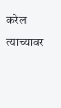करेल त्याच्यावर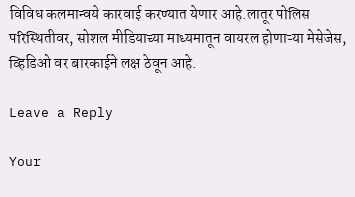विविध कलमान्वये कारवाई करण्यात येणार आहे.लातूर पोलिस परिस्थितीवर, सोशल मीडियाच्या माध्यमातून वायरल होणाऱ्या मेसेजेस, व्हिडिओ वर बारकाईने लक्ष ठेवून आहे.

Leave a Reply

Your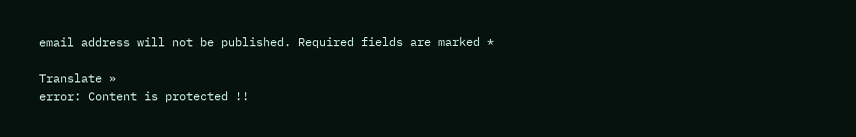email address will not be published. Required fields are marked *

Translate »
error: Content is protected !!